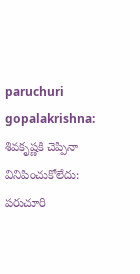paruchuri gopalakrishna: శివకృష్ణకి చెప్పినా వినిపించుకోలేదు: పరుచూరి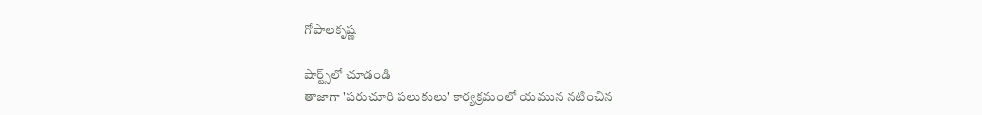గోపాలకృష్ణ

షార్ట్స్‌లో చూడండి
తాజాగా 'పరుచూరి పలుకులు' కార్యక్రమంలో యమున నటించిన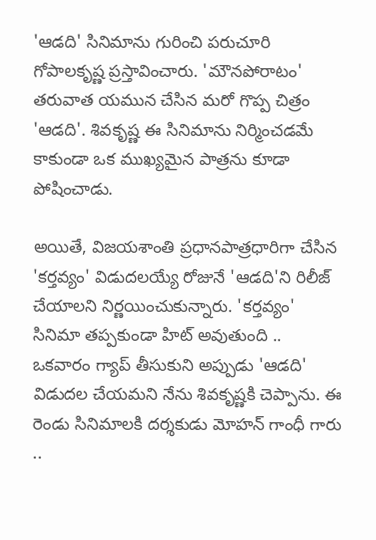'ఆడది' సినిమాను గురించి పరుచూరి గోపాలకృష్ణ ప్రస్తావించారు. 'మౌనపోరాటం' తరువాత యమున చేసిన మరో గొప్ప చిత్రం 'ఆడది'. శివకృష్ణ ఈ సినిమాను నిర్మించడమే కాకుండా ఒక ముఖ్యమైన పాత్రను కూడా పోషించాడు.

అయితే, విజయశాంతి ప్రధానపాత్రధారిగా చేసిన 'కర్తవ్యం' విడుదలయ్యే రోజునే 'ఆడది'ని రిలీజ్ చేయాలని నిర్ణయించుకున్నారు. 'కర్తవ్యం' సినిమా తప్పకుండా హిట్ అవుతుంది .. ఒకవారం గ్యాప్ తీసుకుని అప్పుడు 'ఆడది' విడుదల చేయమని నేను శివకృష్ణకి చెప్పాను. ఈ రెండు సినిమాలకి దర్శకుడు మోహన్ గాంధీ గారు ..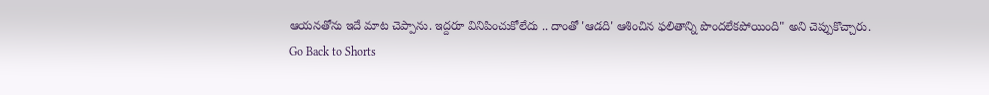ఆయనతోను ఇదే మాట చెప్పాను. ఇద్దరూ వినిపించుకోలేదు .. దాంతో 'ఆడది' ఆశించిన ఫలితాన్ని పొందలేకపోయింది" అని చెప్పుకొచ్చారు.
Go Back to Shorts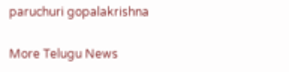paruchuri gopalakrishna

More Telugu News